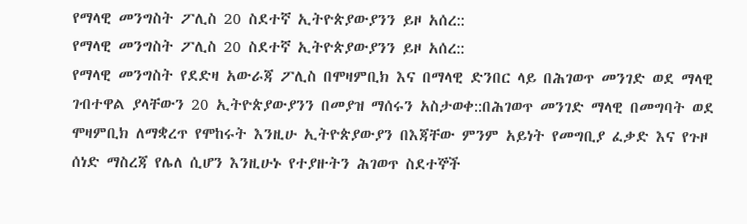የማላዊ መንግስት ፖሊስ 20 ስደተኛ ኢትዮጵያውያንን ይዞ አሰረ::
የማላዊ መንግስት ፖሊስ 20 ስደተኛ ኢትዮጵያውያንን ይዞ አሰረ::
የማላዊ መንግስት የደድዛ አውራጃ ፖሊስ በሞዛምቢክ እና በማላዊ ድንበር ላይ በሕገወጥ መንገድ ወደ ማላዊ ገብተዋል ያላቸውን 20 ኢትዮጵያውያንን በመያዝ ማሰሩን አስታወቀ::በሕገወጥ መንገድ ማላዊ በመግባት ወደ ሞዛምቢክ ለማቋረጥ የሞከሩት እንዚሁ ኢትዮጵያውያን በእጃቸው ምንም አይነት የመግቢያ ፈቃድ እና የጉዞ ሰነድ ማስረጃ የሌለ ሲሆን እንዚሁኑ የተያዙትን ሕገወጥ ስደተኞች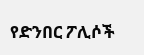የድንበር ፖሊሶች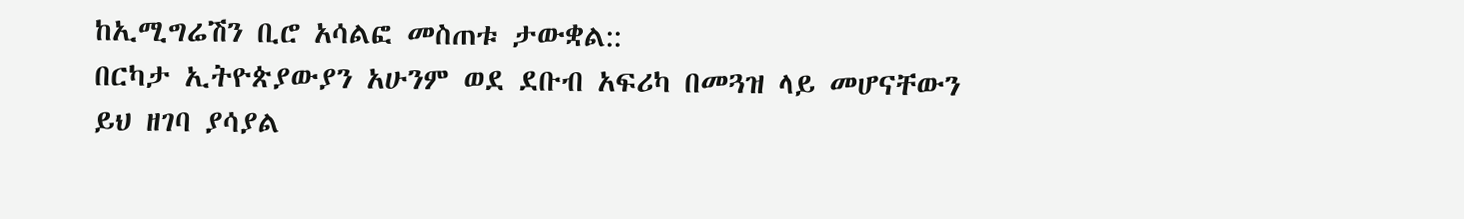ከኢሚግሬሽን ቢሮ አሳልፎ መስጠቱ ታውቋል::
በርካታ ኢትዮጵያውያን አሁንም ወደ ደቡብ አፍሪካ በመጓዝ ላይ መሆናቸውን ይህ ዘገባ ያሳያል